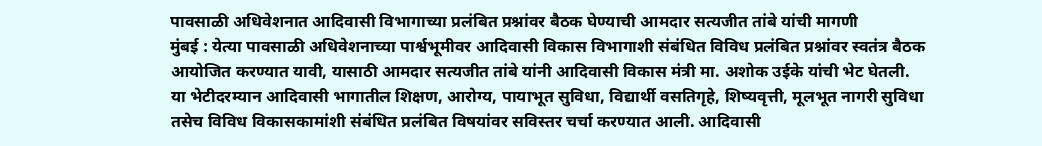पावसाळी अधिवेशनात आदिवासी विभागाच्या प्रलंबित प्रश्नांवर बैठक घेण्याची आमदार सत्यजीत तांबे यांची मागणी
मुंबई : येत्या पावसाळी अधिवेशनाच्या पार्श्वभूमीवर आदिवासी विकास विभागाशी संबंधित विविध प्रलंबित प्रश्नांवर स्वतंत्र बैठक आयोजित करण्यात यावी, यासाठी आमदार सत्यजीत तांबे यांनी आदिवासी विकास मंत्री मा. अशोक उईके यांची भेट घेतली.
या भेटीदरम्यान आदिवासी भागातील शिक्षण, आरोग्य, पायाभूत सुविधा, विद्यार्थी वसतिगृहे, शिष्यवृत्ती, मूलभूत नागरी सुविधा तसेच विविध विकासकामांशी संबंधित प्रलंबित विषयांवर सविस्तर चर्चा करण्यात आली. आदिवासी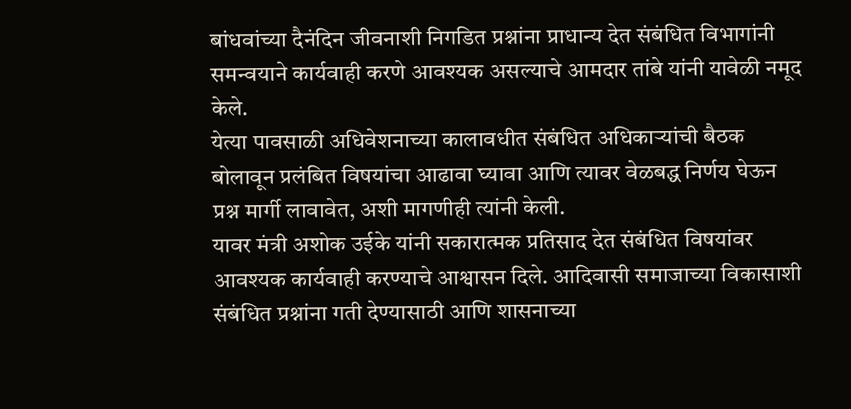बांधवांच्या दैनंदिन जीवनाशी निगडित प्रश्नांना प्राधान्य देत संबंधित विभागांनी समन्वयाने कार्यवाही करणे आवश्यक असल्याचे आमदार तांबे यांनी यावेळी नमूद केले.
येत्या पावसाळी अधिवेशनाच्या कालावधीत संबंधित अधिकाऱ्यांची बैठक बोलावून प्रलंबित विषयांचा आढावा घ्यावा आणि त्यावर वेळबद्ध निर्णय घेऊन प्रश्न मार्गी लावावेत, अशी मागणीही त्यांनी केली.
यावर मंत्री अशोक उईके यांनी सकारात्मक प्रतिसाद देत संबंधित विषयांवर आवश्यक कार्यवाही करण्याचे आश्वासन दिले. आदिवासी समाजाच्या विकासाशी संबंधित प्रश्नांना गती देण्यासाठी आणि शासनाच्या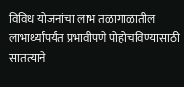विविध योजनांचा लाभ तळागाळातील लाभार्थ्यांपर्यंत प्रभावीपणे पोहोचविण्यासाठी सातत्याने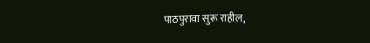पाठपुरावा सुरू राहील,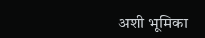अशी भूमिका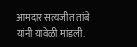आमदार सत्यजीत तांबे यांनी यावेळी मांडली.